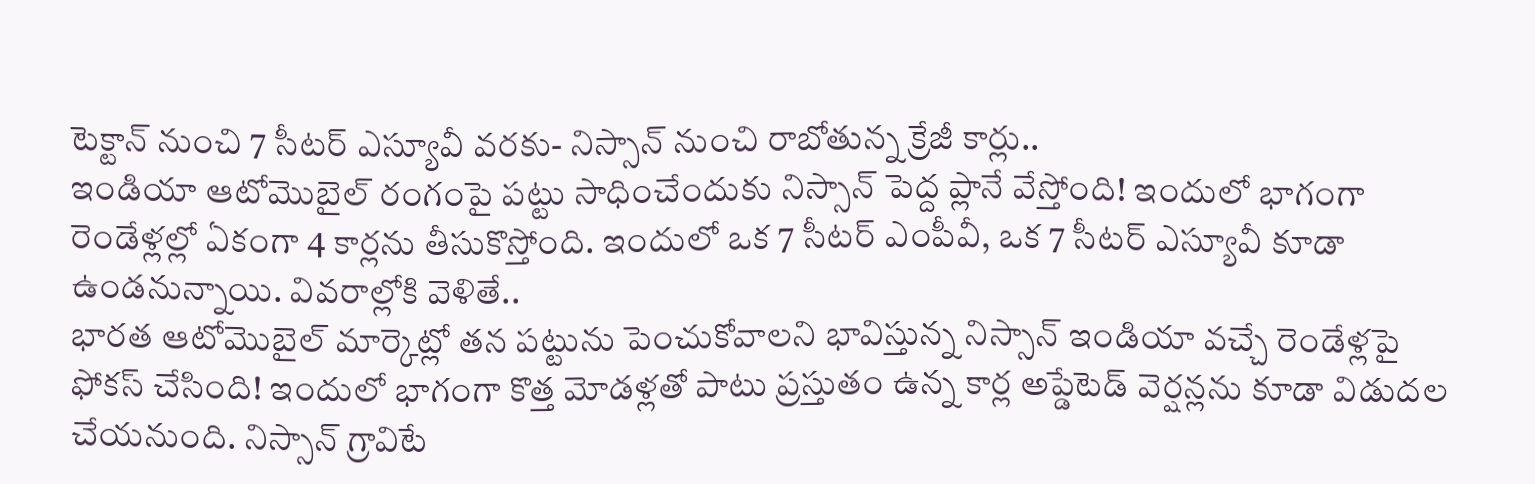టెక్టాన్ నుంచి 7 సీటర్ ఎస్యూవీ వరకు- నిస్సాన్ నుంచి రాబోతున్న క్రేజీ కార్లు..
ఇండియా ఆటోమొబైల్ రంగంపై పట్టు సాధించేందుకు నిస్సాన్ పెద్ద ప్లానే వేస్తోంది! ఇందులో భాగంగా రెండేళ్లల్లో ఏకంగా 4 కార్లను తీసుకొస్తోంది. ఇందులో ఒక 7 సీటర్ ఎంపీవీ, ఒక 7 సీటర్ ఎస్యూవీ కూడా ఉండనున్నాయి. వివరాల్లోకి వెళితే..
భారత ఆటోమొబైల్ మార్కెట్లో తన పట్టును పెంచుకోవాలని భావిస్తున్న నిస్సాన్ ఇండియా వచ్చే రెండేళ్లపై ఫోకస్ చేసింది! ఇందులో భాగంగా కొత్త మోడళ్లతో పాటు ప్రస్తుతం ఉన్న కార్ల అప్డేటెడ్ వెర్షన్లను కూడా విడుదల చేయనుంది. నిస్సాన్ గ్రావిటే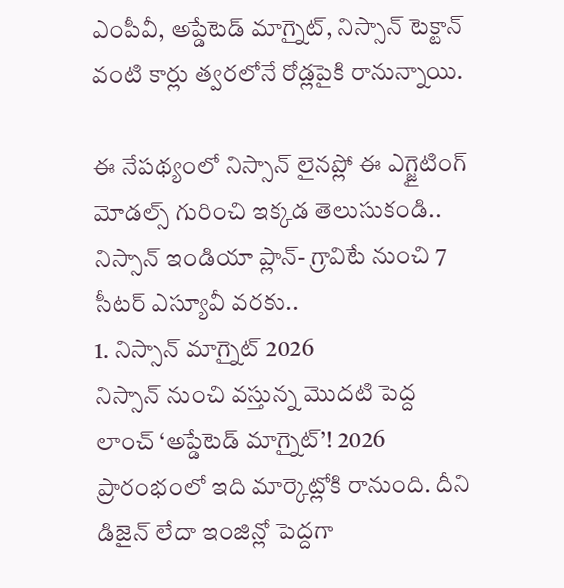ఎంపీవీ, అప్డేటెడ్ మాగ్నైట్, నిస్సాన్ టెక్టాన్ వంటి కార్లు త్వరలోనే రోడ్లపైకి రానున్నాయి.

ఈ నేపథ్యంలో నిస్సాన్ లైనప్లో ఈ ఎగ్జైటింగ్ మోడల్స్ గురించి ఇక్కడ తెలుసుకండి..
నిస్సాన్ ఇండియా ప్లాన్- గ్రావిటే నుంచి 7 సీటర్ ఎస్యూవీ వరకు..
1. నిస్సాన్ మాగ్నైట్ 2026
నిస్సాన్ నుంచి వస్తున్న మొదటి పెద్ద లాంచ్ ‘అప్డేటెడ్ మాగ్నైట్’! 2026 ప్రారంభంలో ఇది మార్కెట్లోకి రానుంది. దీని డిజైన్ లేదా ఇంజిన్లో పెద్దగా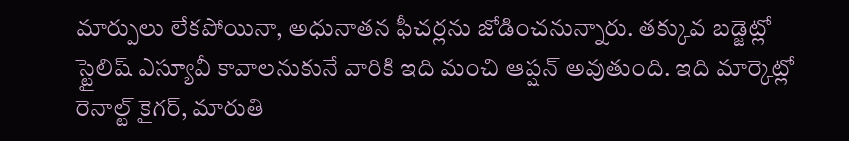మార్పులు లేకపోయినా, అధునాతన ఫీచర్లను జోడించనున్నారు. తక్కువ బడ్జెట్లో స్టైలిష్ ఎస్యూవీ కావాలనుకునే వారికి ఇది మంచి ఆప్షన్ అవుతుంది. ఇది మార్కెట్లో రెనాల్ట్ కైగర్, మారుతి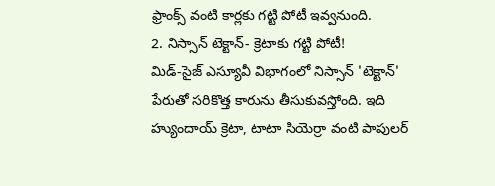ఫ్రాంక్స్ వంటి కార్లకు గట్టి పోటీ ఇవ్వనుంది.
2. నిస్సాన్ టెక్టాన్- క్రెటాకు గట్టి పోటీ!
మిడ్-సైజ్ ఎస్యూవీ విభాగంలో నిస్సాన్ 'టెక్టాన్' పేరుతో సరికొత్త కారును తీసుకువస్తోంది. ఇది హ్యుందాయ్ క్రెటా, టాటా సియెర్రా వంటి పాపులర్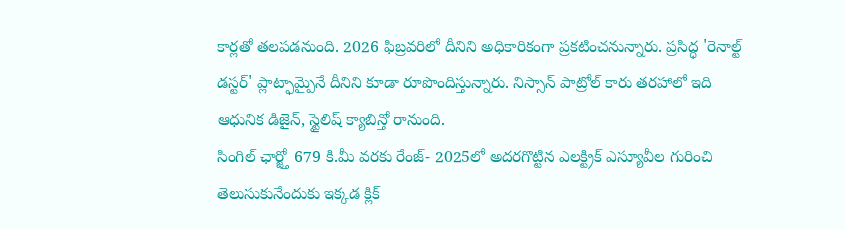కార్లతో తలపడనుంది. 2026 ఫిబ్రవరిలో దీనిని అధికారికంగా ప్రకటించనున్నారు. ప్రసిద్ధ 'రెనాల్ట్ డస్టర్' ప్లాట్ఫామ్పైనే దీనిని కూడా రూపొందిస్తున్నారు. నిస్సాన్ పాట్రోల్ కారు తరహాలో ఇది ఆధునిక డిజైన్, స్టైలిష్ క్యాబిన్తో రానుంది.
సింగిల్ ఛార్జ్తో 679 కి.మీ వరకు రేంజ్- 2025లో అదరగొట్టిన ఎలక్ట్రిక్ ఎస్యూవీల గురించి తెలుసుకునేందుకు ఇక్కడ క్లిక్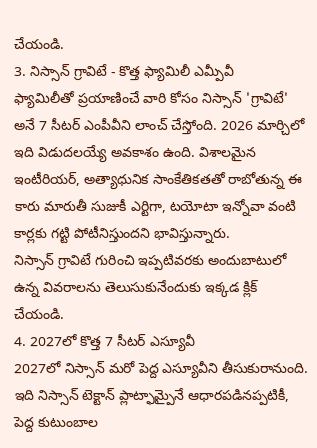చేయండి.
3. నిస్సాన్ గ్రావిటే - కొత్త ఫ్యామిలీ ఎమ్పీవీ
ఫ్యామిలీతో ప్రయాణించే వారి కోసం నిస్సాన్ 'గ్రావిటే' అనే 7 సీటర్ ఎంపీవీని లాంచ్ చేస్తోంది. 2026 మార్చిలో ఇది విడుదలయ్యే అవకాశం ఉంది. విశాలమైన ఇంటీరియర్, అత్యాధునిక సాంకేతికతతో రాబోతున్న ఈ కారు మారుతీ సుజుకీ ఎర్టిగా, టయోటా ఇన్నోవా వంటి కార్లకు గట్టి పోటీనిస్తుందని భావిస్తున్నారు.
నిస్సాన్ గ్రావిటే గురించి ఇప్పటివరకు అందుబాటులో ఉన్న వివరాలను తెలుసుకునేందుకు ఇక్కడ క్లిక్ చేయండి.
4. 2027లో కొత్త 7 సీటర్ ఎస్యూవీ
2027లో నిస్సాన్ మరో పెద్ద ఎస్యూవీని తీసుకురానుంది. ఇది నిస్సాన్ టెక్టాన్ ప్లాట్ఫామ్పైనే ఆధారపడినప్పటికీ, పెద్ద కుటుంబాల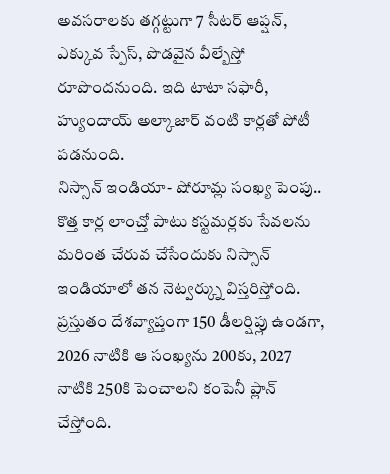అవసరాలకు తగ్గట్టుగా 7 సీటర్ ఆప్షన్, ఎక్కువ స్పేస్, పొడవైన వీల్బేస్తో రూపొందనుంది. ఇది టాటా సఫారీ, హ్యుందాయ్ అల్కాజార్ వంటి కార్లతో పోటీ పడనుంది.
నిస్సాన్ ఇండియా- షోరూమ్ల సంఖ్య పెంపు..
కొత్త కార్ల లాంచ్తో పాటు కస్టమర్లకు సేవలను మరింత చేరువ చేసేందుకు నిస్సాన్ ఇండియాలో తన నెట్వర్క్ను విస్తరిస్తోంది. ప్రస్తుతం దేశవ్యాప్తంగా 150 డీలర్షిప్లు ఉండగా, 2026 నాటికి ఆ సంఖ్యను 200కు, 2027 నాటికి 250కి పెంచాలని కంపెనీ ప్లాన్ చేస్తోంది.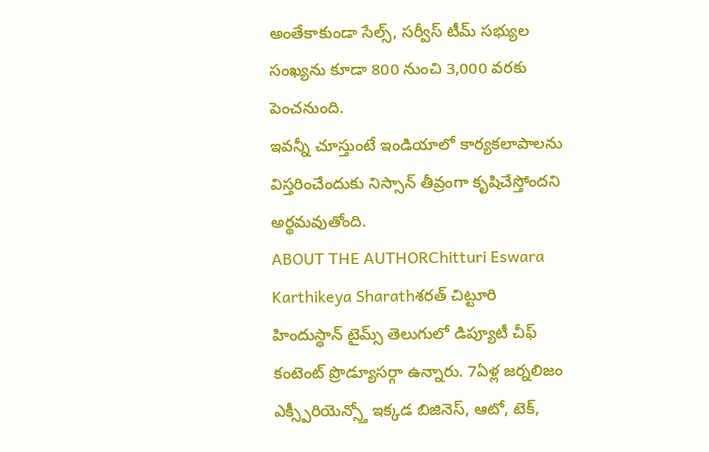అంతేకాకుండా సేల్స్, సర్వీస్ టీమ్ సభ్యుల సంఖ్యను కూడా 800 నుంచి 3,000 వరకు పెంచనుంది.
ఇవన్నీ చూస్తుంటే ఇండియాలో కార్యకలాపాలను విస్తరించేందుకు నిస్సాన్ తీవ్రంగా కృషిచేస్తోందని అర్థమవుతోంది.
ABOUT THE AUTHORChitturi Eswara Karthikeya Sharathశరత్ చిట్టూరి హిందుస్థాన్ టైమ్స్ తెలుగులో డిప్యూటీ చీఫ్ కంటెంట్ ప్రొడ్యూసర్గా ఉన్నారు. 7ఏళ్ల జర్నలిజం ఎక్స్పీరియెన్స్తో ఇక్కడ బిజినెస్, ఆటో, టెక్,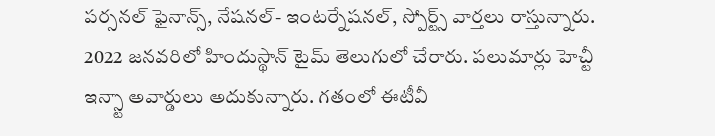పర్సనల్ ఫైనాన్స్, నేషనల్- ఇంటర్నేషనల్, స్పోర్ట్స్ వార్తలు రాస్తున్నారు. 2022 జనవరిలో హిందుస్థాన్ టైమ్ తెలుగులో చేరారు. పలుమార్లు హెచ్టీ ఇన్స్టా అవార్డులు అదుకున్నారు. గతంలో ఈటీవీ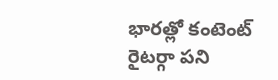భారత్లో కంటెంట్ రైటర్గా పని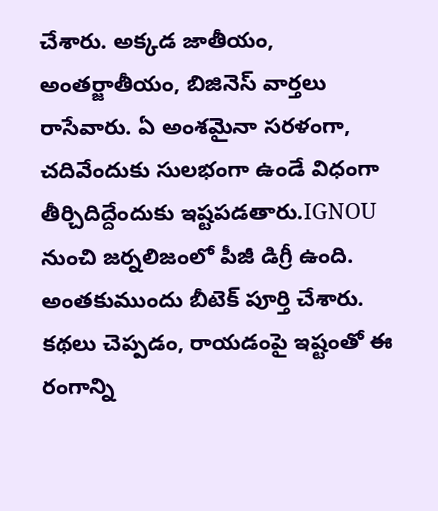చేశారు. అక్కడ జాతీయం, అంతర్జాతీయం, బిజినెస్ వార్తలు రాసేవారు. ఏ అంశమైనా సరళంగా, చదివేందుకు సులభంగా ఉండే విధంగా తీర్చిదిద్దేందుకు ఇష్టపడతారు.IGNOU నుంచి జర్నలిజంలో పీజీ డిగ్రీ ఉంది. అంతకుముందు బీటెక్ పూర్తి చేశారు. కథలు చెప్పడం, రాయడంపై ఇష్టంతో ఈ రంగాన్ని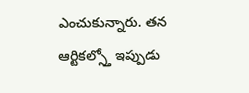ఎంచుకున్నారు. తన ఆర్టికల్స్తో ఇప్పుడు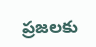ప్రజలకు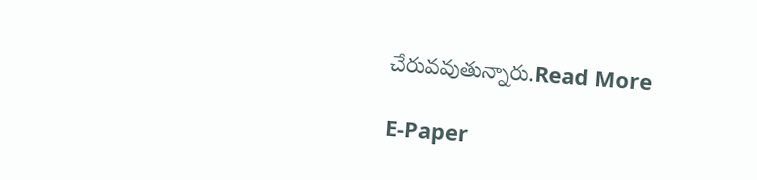చేరువవుతున్నారు.Read More

E-Paper